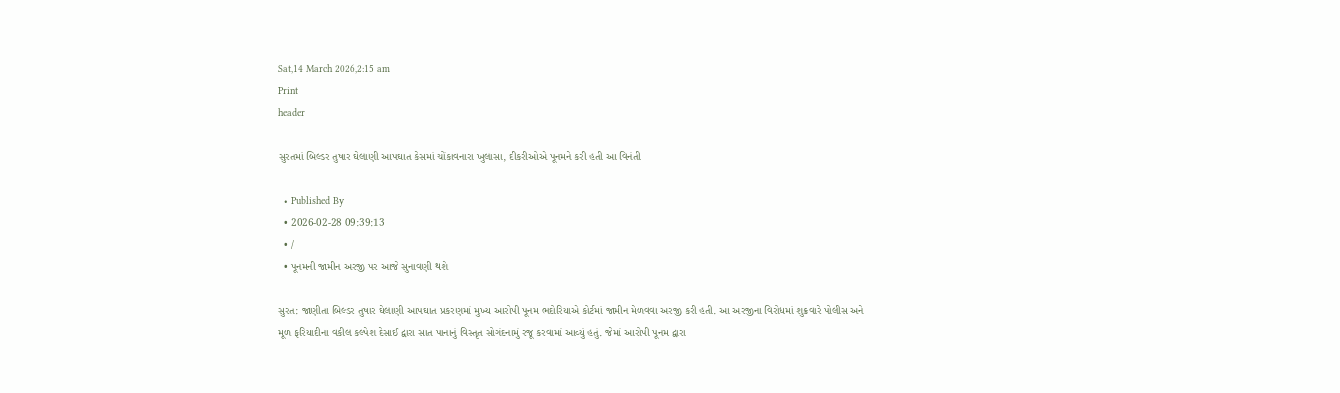Sat,14 March 2026,2:15 am
Print
header

સુરતમાં બિલ્ડર તુષાર ઘેલાણી આપઘાત કેસમાં ચોંકાવનારા ખુલાસા, દીકરીઓએ પૂનમને કરી હતી આ વિનંતી

  • Published By
  • 2026-02-28 09:39:13
  • /
  • પૂનમની જામીન અરજી પર આજે સુનાવણી થશે

સુરત: જાણીતા બિલ્ડર તુષાર ઘેલાણી આપઘાત પ્રકરણમાં મુખ્ય આરોપી પૂનમ ભદોરિયાએ કોર્ટમાં જામીન મેળવવા અરજી કરી હતી. આ અરજીના વિરોધમાં શુક્રવારે પોલીસ અને મૂળ ફરિયાદીના વકીલ કલ્પેશ દેસાઈ દ્વારા સાત પાનાનું વિસ્તૃત સોગંદનામું રજૂ કરવામાં આવ્યું હતું. જેમાં આરોપી પૂનમ દ્વારા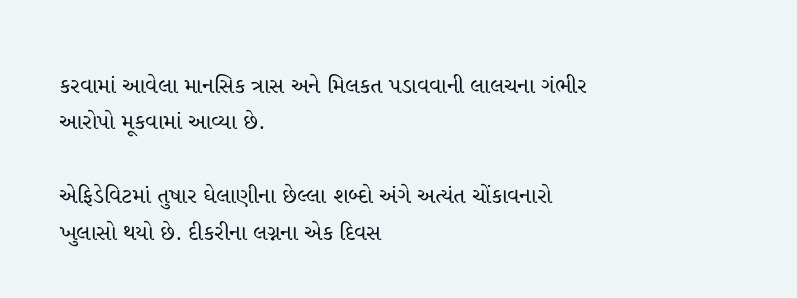કરવામાં આવેલા માનસિક ત્રાસ અને મિલકત પડાવવાની લાલચના ગંભીર આરોપો મૂકવામાં આવ્યા છે.

એફિડેવિટમાં તુષાર ઘેલાણીના છેલ્લા શબ્દો અંગે અત્યંત ચોંકાવનારો ખુલાસો થયો છે. દીકરીના લગ્નના એક દિવસ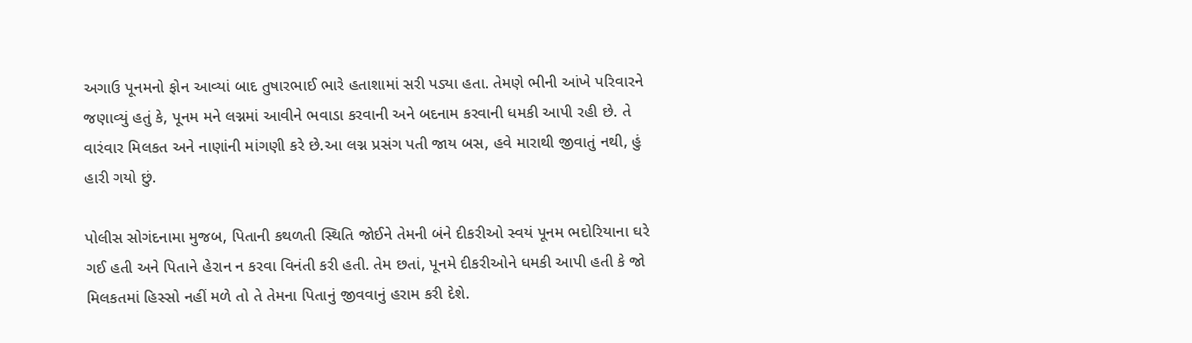અગાઉ પૂનમનો ફોન આવ્યાં બાદ તુષારભાઈ ભારે હતાશામાં સરી પડ્યા હતા. તેમણે ભીની આંખે પરિવારને જણાવ્યું હતું કે, પૂનમ મને લગ્નમાં આવીને ભવાડા કરવાની અને બદનામ કરવાની ધમકી આપી રહી છે. તે વારંવાર મિલકત અને નાણાંની માંગણી કરે છે.આ લગ્ન પ્રસંગ પતી જાય બસ, હવે મારાથી જીવાતું નથી, હું હારી ગયો છું.

પોલીસ સોગંદનામા મુજબ, પિતાની કથળતી સ્થિતિ જોઈને તેમની બંને દીકરીઓ સ્વયં પૂનમ ભદોરિયાના ઘરે ગઈ હતી અને પિતાને હેરાન ન કરવા વિનંતી કરી હતી. તેમ છતાં, પૂનમે દીકરીઓને ધમકી આપી હતી કે જો મિલકતમાં હિસ્સો નહીં મળે તો તે તેમના પિતાનું જીવવાનું હરામ કરી દેશે.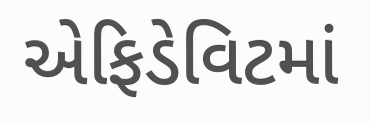એફિડેવિટમાં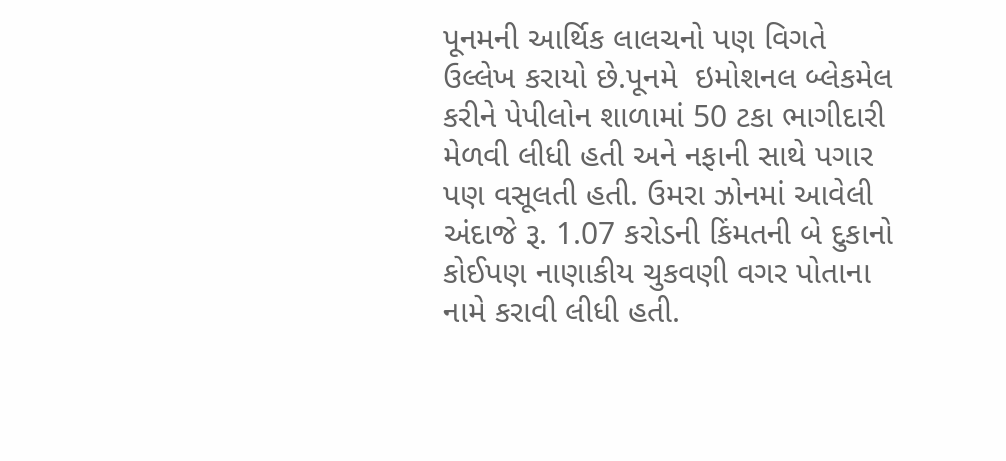પૂનમની આર્થિક લાલચનો પણ વિગતે ઉલ્લેખ કરાયો છે.પૂનમે  ઇમોશનલ બ્લેકમેલ કરીને પેપીલોન શાળામાં 50 ટકા ભાગીદારી મેળવી લીધી હતી અને નફાની સાથે પગાર પણ વસૂલતી હતી. ઉમરા ઝોનમાં આવેલી અંદાજે રૂ. 1.07 કરોડની કિંમતની બે દુકાનો કોઈપણ નાણાકીય ચુકવણી વગર પોતાના નામે કરાવી લીધી હતી.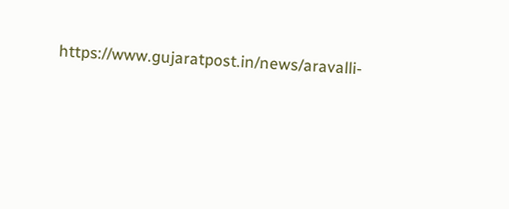https://www.gujaratpost.in/news/aravalli-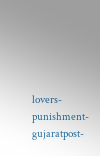lovers-punishment-gujaratpost-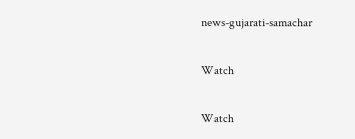news-gujarati-samachar

Watch

Watch